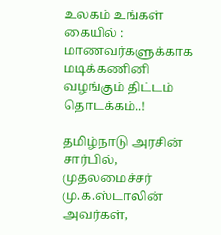உலகம் உங்கள் கையில் : மாணவர்களுக்காக மடிக்கணினி வழங்கும் திட்டம் தொடக்கம்..!

தமிழ்நாடு அரசின் சார்பில், முதலமைச்சர் மு.க.ஸ்டாலின் அவர்கள்,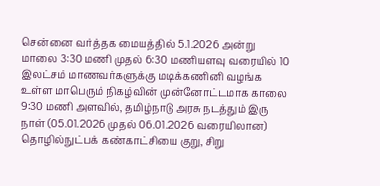சென்னை வர்த்தக மையத்தில் 5.1.2026 அன்று மாலை 3:30 மணி முதல் 6:30 மணியளவு வரையில் 10 இலட்சம் மாணவர்களுக்கு மடிக்கணினி வழங்க உள்ள மாபெரும் நிகழ்வின் முன்னோட்டமாக காலை 9:30 மணி அளவில், தமிழ்நாடு அரசு நடத்தும் இரு நாள் (05.01.2026 முதல் 06.01.2026 வரையிலான) தொழில்நுட்பக் கண்காட்சியை குறு, சிறு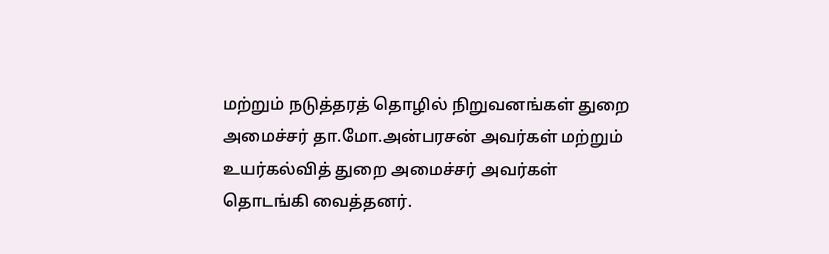மற்றும் நடுத்தரத் தொழில் நிறுவனங்கள் துறை அமைச்சர் தா.மோ.அன்பரசன் அவர்கள் மற்றும் உயர்கல்வித் துறை அமைச்சர் அவர்கள் தொடங்கி வைத்தனர்.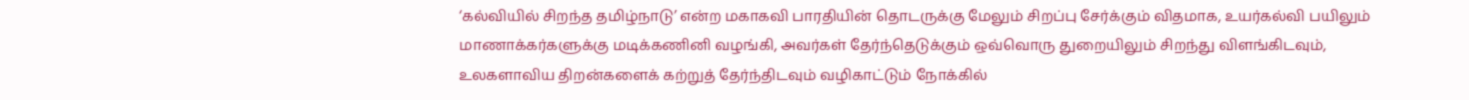‘கல்வியில் சிறந்த தமிழ்நாடு’ என்ற மகாகவி பாரதியின் தொடருக்கு மேலும் சிறப்பு சேர்க்கும் விதமாக, உயர்கல்வி பயிலும் மாணாக்கர்களுக்கு மடிக்கணினி வழங்கி, அவர்கள் தேர்ந்தெடுக்கும் ஒவ்வொரு துறையிலும் சிறந்து விளங்கிடவும், உலகளாவிய திறன்களைக் கற்றுத் தேர்ந்திடவும் வழிகாட்டும் நோக்கில்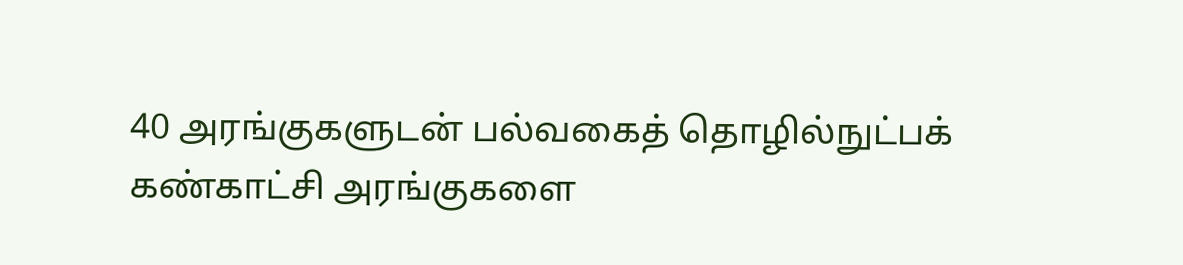40 அரங்குகளுடன் பல்வகைத் தொழில்நுட்பக் கண்காட்சி அரங்குகளை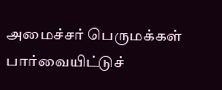அமைச்சர் பெருமக்கள் பார்வையிட்டுச்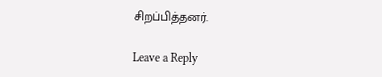சிறப்பித்தனர்.

Leave a Reply